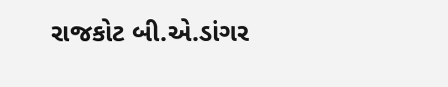રાજકોટ બી.એ.ડાંગર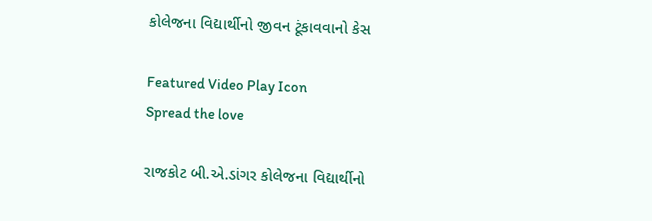કોલેજના વિદ્યાર્થીનો જીવન ટૂંકાવવાનો કેસ

Featured Video Play Icon
Spread the love

રાજકોટ બી.એ.ડાંગર કોલેજના વિદ્યાર્થીનો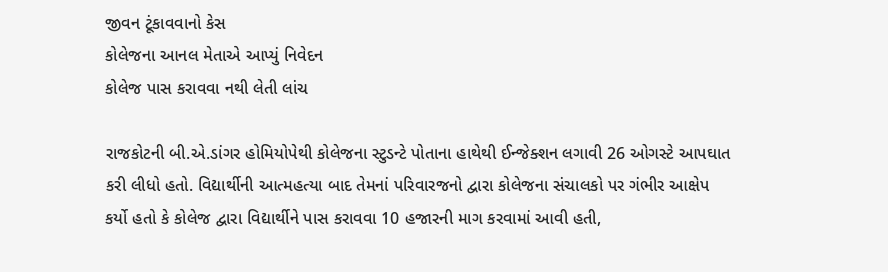જીવન ટૂંકાવવાનો કેસ
કોલેજના આનલ મેતાએ આપ્યું નિવેદન
કોલેજ પાસ કરાવવા નથી લેતી લાંચ

રાજકોટની બી.એ.ડાંગર હોમિયોપેથી કોલેજના સ્ટુડન્ટે પોતાના હાથેથી ઈન્જેક્શન લગાવી 26 ઓગસ્ટે આપઘાત કરી લીધો હતો. વિદ્યાર્થીની આત્મહત્યા બાદ તેમનાં પરિવારજનો દ્વારા કોલેજના સંચાલકો પર ગંભીર આક્ષેપ કર્યો હતો કે કોલેજ દ્વારા વિદ્યાર્થીને પાસ કરાવવા 10 હજારની માગ કરવામાં આવી હતી,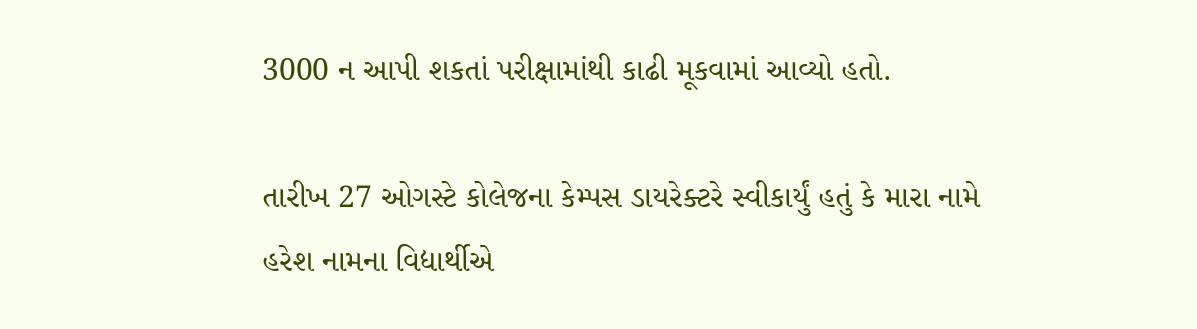3000 ન આપી શકતાં પરીક્ષામાંથી કાઢી મૂકવામાં આવ્યો હતો.

તારીખ 27 ઓગસ્ટે કોલેજના કેમ્પસ ડાયરેક્ટરે સ્વીકાર્યું હતું કે મારા નામે હરેશ નામના વિદ્યાર્થીએ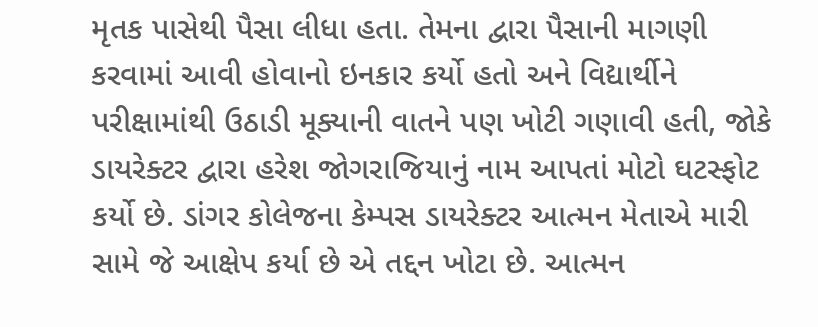મૃતક પાસેથી પૈસા લીધા હતા. તેમના દ્વારા પૈસાની માગણી કરવામાં આવી હોવાનો ઇનકાર કર્યો હતો અને વિદ્યાર્થીને પરીક્ષામાંથી ઉઠાડી મૂક્યાની વાતને પણ ખોટી ગણાવી હતી, જોકે ડાયરેક્ટર દ્વારા હરેશ જોગરાજિયાનું નામ આપતાં મોટો ઘટસ્ફોટ કર્યો છે. ડાંગર કોલેજના કેમ્પસ ડાયરેક્ટર આત્મન મેતાએ મારી સામે જે આક્ષેપ કર્યા છે એ તદ્દન ખોટા છે. આત્મન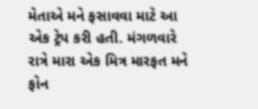મેતાએ મને ફસાવવા માટે આ એક ટ્રેપ કરી હતી. મંગળવારે રાત્રે મારા એક મિત્ર મારફત મને ફોન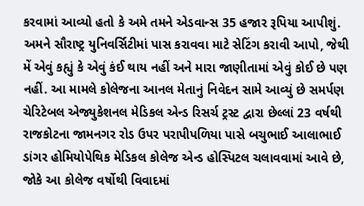કરવામાં આવ્યો હતો કે અમે તમને એડવાન્સ 35 હજાર રૂપિયા આપીશું. અમને સૌરાષ્ટ્ર યુનિવર્સિટીમાં પાસ કરાવવા માટે સેટિંગ કરાવી આપો, જેથી મેં એવું કહ્યું કે એવું કંઈ થાય નહીં અને મારા જાણીતામાં એવું કોઈ છે પણ નહીં. આ મામલે કોલેજના આનલ મેતાનું નિવેદન સામે આવ્યું છે સમર્પણ ચેરિટેબલ એજ્યુકેશનલ મેડિકલ એન્ડ રિસર્ચ ટ્રસ્ટ દ્વારા છેલ્લાં 23 વર્ષથી રાજકોટના જામનગર રોડ ઉપર પરાપીપળિયા પાસે બચુભાઈ આલાભાઈ ડાંગર હોમિયોપેથિક મેડિકલ કોલેજ એન્ડ હોસ્પિટલ ચલાવવામાં આવે છે, જોકે આ કોલેજ વર્ષોથી વિવાદમાં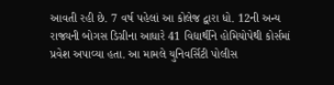આવતી રહી છે. 7 વર્ષ પહેલાં આ કોલેજ દ્વારા ધો. 12ની અન્ય રાજ્યની બોગસ ડિગ્રીના આધારે 41 વિદ્યાર્થીને હોમિયોપેથી કોર્સમાં પ્રવેશ અપાવ્યા હતા. આ મામલે યુનિવર્સિટી પોલીસ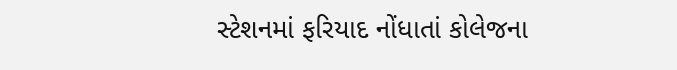સ્ટેશનમાં ફરિયાદ નોંધાતાં કોલેજના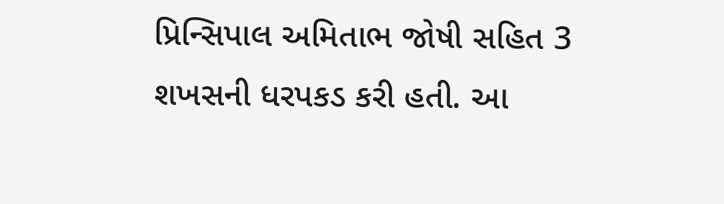પ્રિન્સિપાલ અમિતાભ જોષી સહિત 3 શખસની ધરપકડ કરી હતી. આ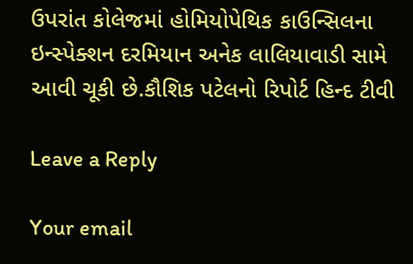ઉપરાંત કોલેજમાં હોમિયોપેથિક કાઉન્સિલના ઇન્સ્પેક્શન દરમિયાન અનેક લાલિયાવાડી સામે આવી ચૂકી છે.કૌશિક પટેલનો રિપોર્ટ હિન્દ ટીવી

Leave a Reply

Your email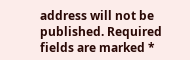address will not be published. Required fields are marked *